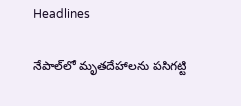Headlines

నేపాల్‌లో మృతదేహాలను పసిగట్టి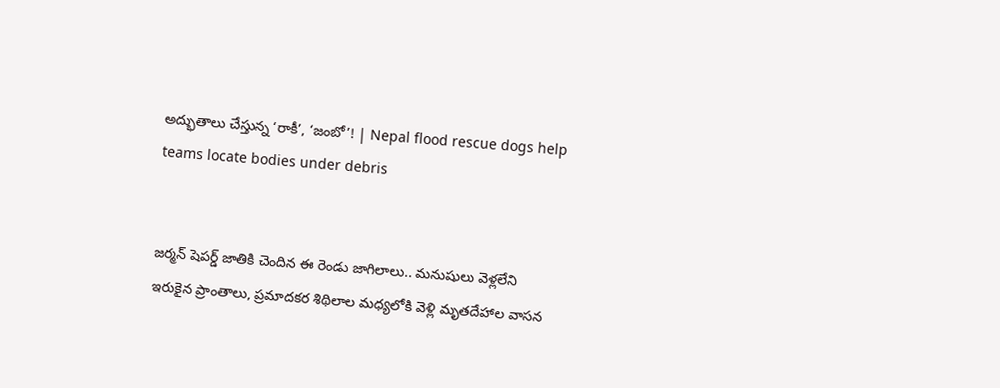అద్భుతాలు చేస్తున్న ‘రాకీ’, ‘జంబో’! | Nepal flood rescue dogs help teams locate bodies under debris


జర్మన్ షెపర్డ్ జాతికి చెందిన ఈ రెండు జాగిలాలు.. మనుషులు వెళ్లలేని ఇరుకైన ప్రాంతాలు, ప్రమాదకర శిథిలాల మధ్యలోకి వెళ్లి మృతదేహాల వాసన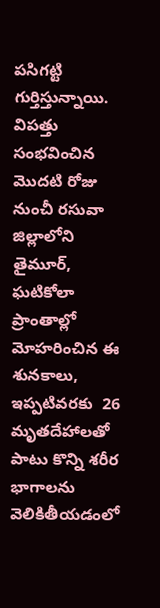పసిగట్టి గుర్తిస్తున్నాయి. విపత్తు సంభవించిన మొదటి రోజు నుంచీ రసువా జిల్లాలోని తైమూర్, ఘటికోలా ప్రాంతాల్లో మోహరించిన ఈ శునకాలు, ఇప్పటివరకు  26 మృతదేహాలతో పాటు కొన్ని శరీర భాగాలను వెలికితీయడంలో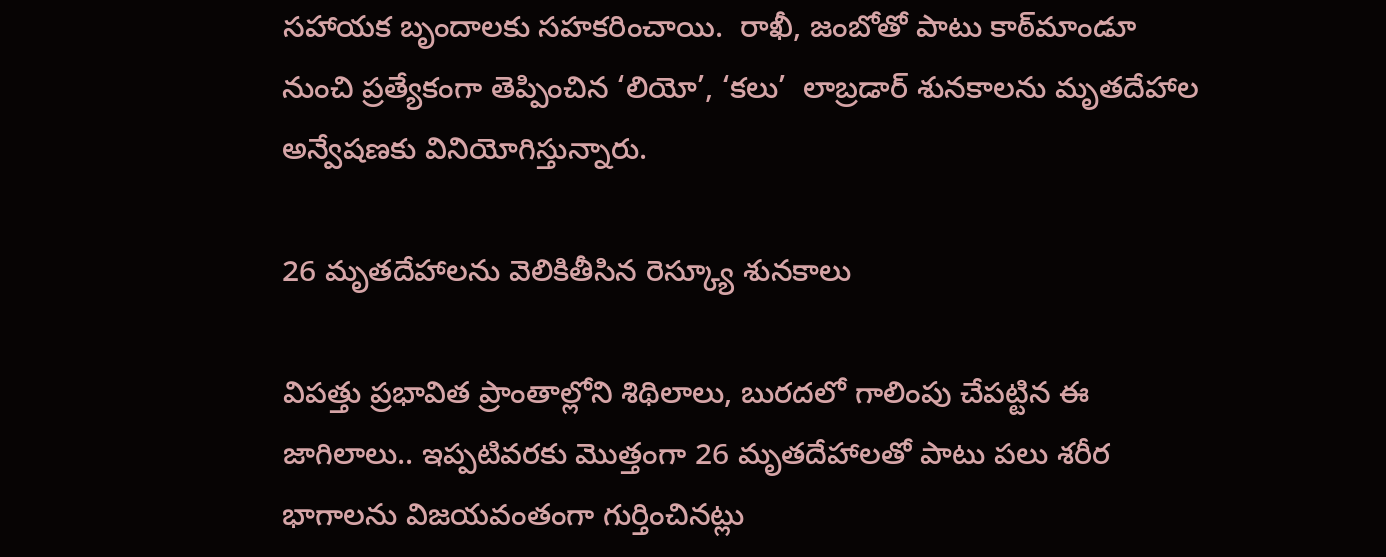సహాయక బృందాలకు సహకరించాయి.  రాఖీ, జంబోతో పాటు కాఠ్‌మాండూ నుంచి ప్రత్యేకంగా తెప్పించిన ‘లియో’, ‘కలు’  లాబ్రడార్ శునకాలను మృతదేహాల అన్వేషణకు వినియోగిస్తున్నారు.

26 మృతదేహాలను వెలికితీసిన రెస్క్యూ శునకాలు

విపత్తు ప్రభావిత ప్రాంతాల్లోని శిథిలాలు, బురదలో గాలింపు చేపట్టిన ఈ జాగిలాలు.. ఇప్పటివరకు మొత్తంగా 26 మృతదేహాలతో పాటు పలు శరీర భాగాలను విజయవంతంగా గుర్తించినట్లు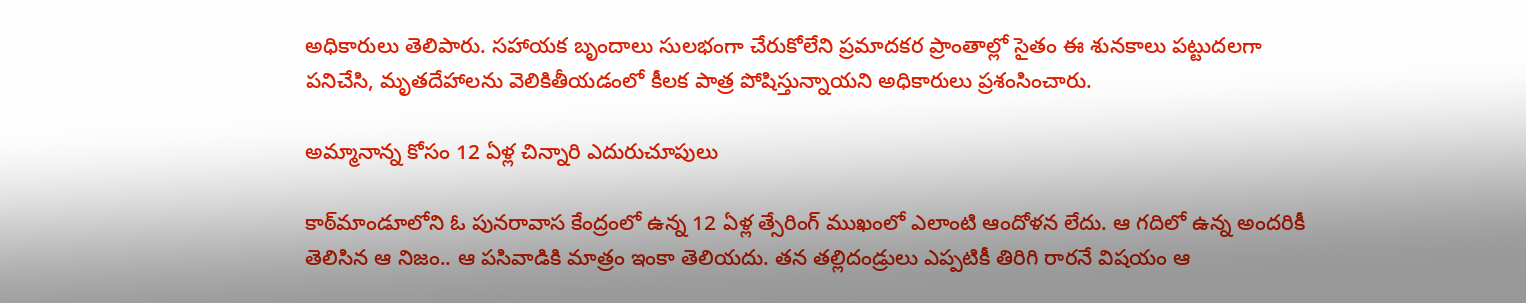అధికారులు తెలిపారు. సహాయక బృందాలు సులభంగా చేరుకోలేని ప్రమాదకర ప్రాంతాల్లో సైతం ఈ శునకాలు పట్టుదలగా పనిచేసి, మృతదేహాలను వెలికితీయడంలో కీలక పాత్ర పోషిస్తున్నాయని అధికారులు ప్రశంసించారు.

అమ్మానాన్న కోసం 12 ఏళ్ల చిన్నారి ఎదురుచూపులు

కాఠ్‌మాండూలోని ఓ పునరావాస కేంద్రంలో ఉన్న 12 ఏళ్ల త్సేరింగ్ ముఖంలో ఎలాంటి ఆందోళన లేదు. ఆ గదిలో ఉన్న అందరికీ తెలిసిన ఆ నిజం.. ఆ పసివాడికి మాత్రం ఇంకా తెలియదు. తన తల్లిదండ్రులు ఎప్పటికీ తిరిగి రారనే విషయం ఆ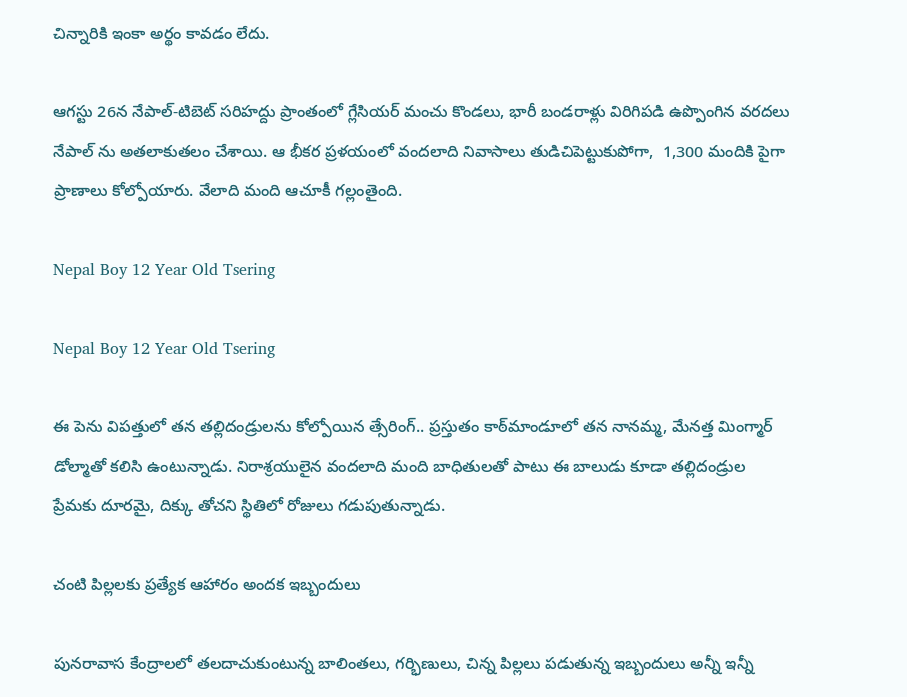చిన్నారికి ఇంకా అర్థం కావడం లేదు.

ఆగస్టు 26న నేపాల్-టిబెట్ సరిహద్దు ప్రాంతంలో గ్లేసియర్ మంచు కొండలు, భారీ బండరాళ్లు విరిగిపడి ఉప్పొంగిన వరదలు నేపాల్ ను అతలాకుతలం చేశాయి. ఆ భీకర ప్రళయంలో వందలాది నివాసాలు తుడిచిపెట్టుకుపోగా,  1,300 మందికి పైగా ప్రాణాలు కోల్పోయారు. వేలాది మంది ఆచూకీ గల్లంతైంది.

Nepal Boy 12 Year Old Tsering

Nepal Boy 12 Year Old Tsering

ఈ పెను విపత్తులో తన తల్లిదండ్రులను కోల్పోయిన త్సేరింగ్.. ప్రస్తుతం కాఠ్‌మాండూలో తన నానమ్మ, మేనత్త మింగ్మార్ డోల్మాతో కలిసి ఉంటున్నాడు. నిరాశ్రయులైన వందలాది మంది బాధితులతో పాటు ఈ బాలుడు కూడా తల్లిదండ్రుల ప్రేమకు దూరమై, దిక్కు తోచని స్థితిలో రోజులు గడుపుతున్నాడు.

చంటి పిల్లలకు ప్రత్యేక ఆహారం అందక ఇబ్బందులు

పునరావాస కేంద్రాలలో తలదాచుకుంటున్న బాలింతలు, గర్భిణులు, చిన్న పిల్లలు పడుతున్న ఇబ్బందులు అన్నీ ఇన్నీ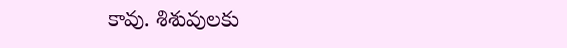కావు. శిశువులకు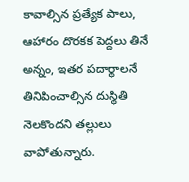కావాల్సిన ప్రత్యేక పాలు, ఆహారం దొరకక పెద్దలు తినే అన్నం, ఇతర పదార్థాలనే తినిపించాల్సిన దుస్థితి నెలకొందని తల్లులు వాపోతున్నారు.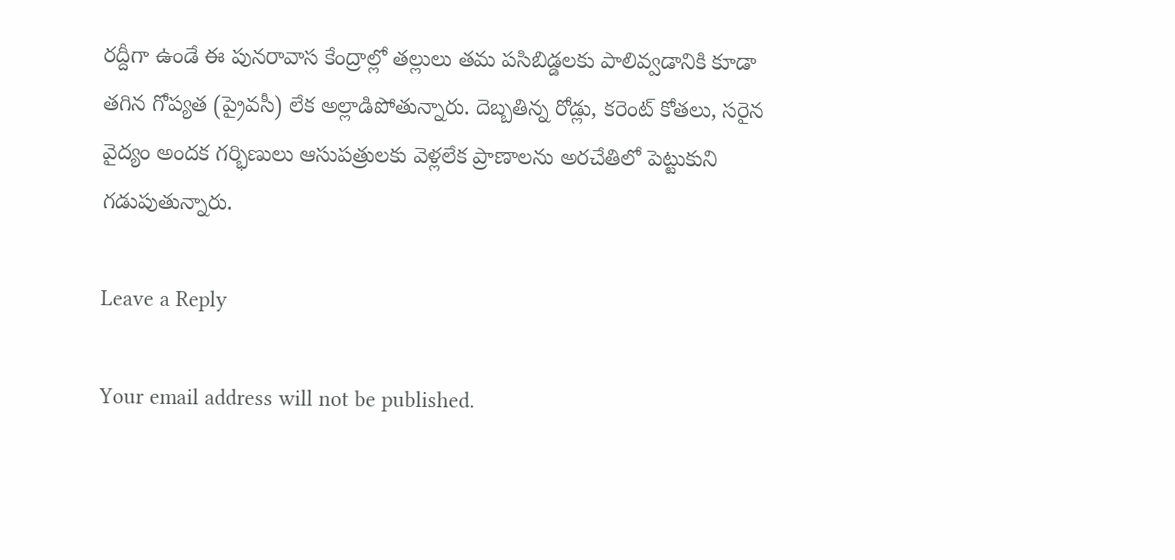రద్దీగా ఉండే ఈ పునరావాస కేంద్రాల్లో తల్లులు తమ పసిబిడ్డలకు పాలివ్వడానికి కూడా తగిన గోప్యత (ప్రైవసీ) లేక అల్లాడిపోతున్నారు. దెబ్బతిన్న రోడ్లు, కరెంట్ కోతలు, సరైన వైద్యం అందక గర్భిణులు ఆసుపత్రులకు వెళ్లలేక ప్రాణాలను అరచేతిలో పెట్టుకుని గడుపుతున్నారు.

Leave a Reply

Your email address will not be published.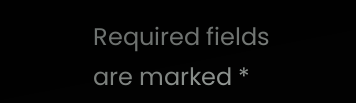Required fields are marked *